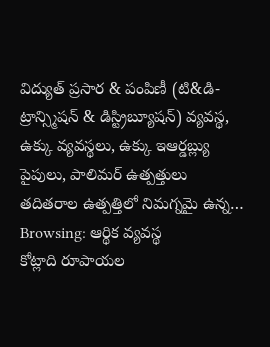విద్యుత్ ప్రసార & పంపిణీ (టి&డి- ట్రాన్స్మిషన్ & డిస్ట్రిబ్యూషన్) వ్యవస్థ, ఉక్కు వ్యవస్థలు, ఉక్కు ఇఆర్డబ్ల్యు పైపులు, పాలిమర్ ఉత్పత్తులు తదితరాల ఉత్పత్తిలో నిమగ్నమై ఉన్న…
Browsing: ఆర్థిక వ్యవస్థ
కోట్లాది రూపాయల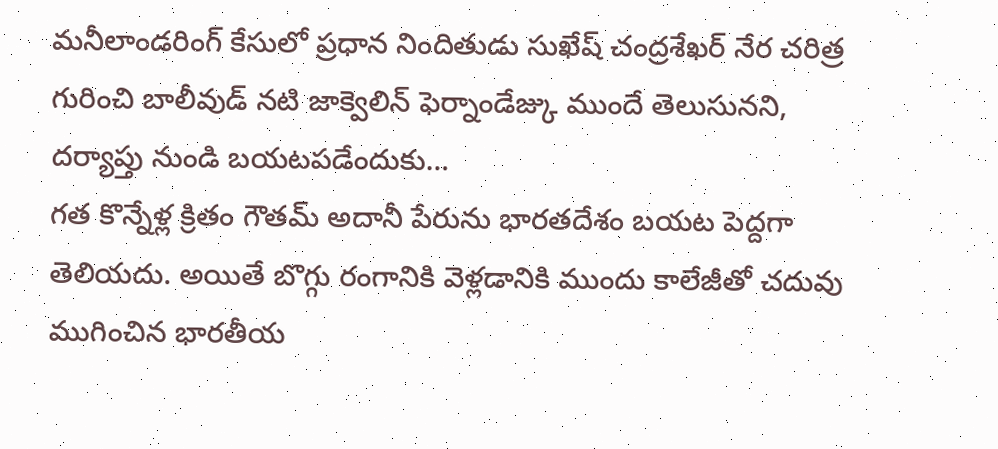మనీలాండరింగ్ కేసులో ప్రధాన నిందితుడు సుఖేష్ చంద్రశేఖర్ నేర చరిత్ర గురించి బాలీవుడ్ నటి జాక్వెలిన్ ఫెర్నాండేజ్కు ముందే తెలుసునని, దర్యాప్తు నుండి బయటపడేందుకు…
గత కొన్నేళ్ల క్రితం గౌతమ్ అదానీ పేరును భారతదేశం బయట పెద్దగా తెలియదు. అయితే బొగ్గు రంగానికి వెళ్లడానికి ముందు కాలేజీతో చదువు ముగించిన భారతీయ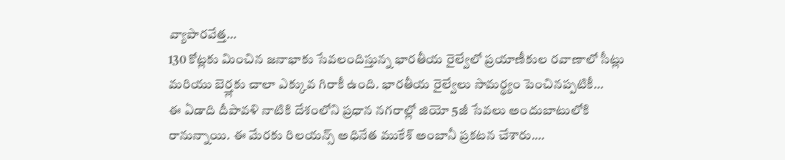వ్యాపారవేత్త…
130 కోట్లకు మించిన జనాభాకు సేవలందిస్తున్న భారతీయ రైల్వేలో ప్రయాణీకుల రవాణాలో సీట్లు మరియు బెర్త్లకు చాలా ఎక్కువ గిరాకీ ఉంది. భారతీయ రైల్వేలు సామర్థ్యం పెంచినప్పటికీ…
ఈ ఏడాది దీపావళి నాటికి దేశంలోని ప్రధాన నగరాల్లో జియో 5జీ సేవలు అందుబాటులోకి రానున్నాయి. ఈ మేరకు రిలయన్స్ అధినేత ముకేశ్ అంబానీ ప్రకటన చేశారు.…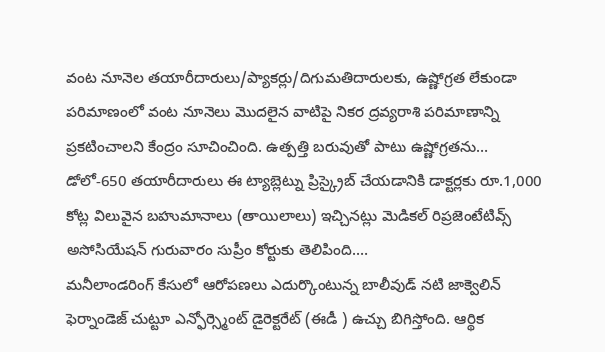వంట నూనెల తయారీదారులు/ప్యాకర్లు/దిగుమతిదారులకు, ఉష్ణోగ్రత లేకుండా పరిమాణంలో వంట నూనెలు మొదలైన వాటిపై నికర ద్రవ్యరాశి పరిమాణాన్ని ప్రకటించాలని కేంద్రం సూచించింది. ఉత్పత్తి బరువుతో పాటు ఉష్ణోగ్రతను…
డోలో-650 తయారీదారులు ఈ ట్యాబ్లెట్ను ప్రిస్క్రైబ్ చేయడానికి డాక్టర్లకు రూ.1,000 కోట్ల విలువైన బహుమానాలు (తాయిలాలు) ఇచ్చినట్లు మెడికల్ రిప్రజెంటేటివ్స్ అసోసియేషన్ గురువారం సుప్రీం కోర్టుకు తెలిపింది.…
మనీలాండరింగ్ కేసులో ఆరోపణలు ఎదుర్కొంటున్న బాలీవుడ్ నటి జాక్వెలిన్ ఫెర్నాండెజ్ చుట్టూ ఎన్ఫోర్స్మెంట్ డైరెక్టరేట్ (ఈడీ ) ఉచ్చు బిగిస్తోంది. ఆర్థిక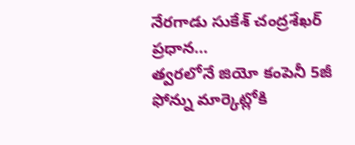నేరగాడు సుకేశ్ చంద్రశేఖర్ ప్రధాన…
త్వరలోనే జియో కంపెనీ 5జీ ఫోన్ను మార్కెట్లోకి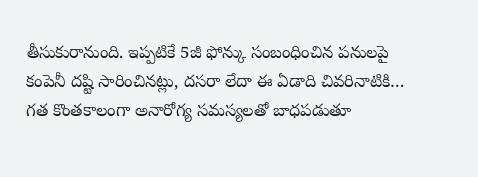తీసుకురానుంది. ఇప్పటికే 5జీ ఫోన్కు సంబంధించిన పనులపై కంపెనీ దష్టి సారించినట్లు, దసరా లేదా ఈ ఏడాది చివరినాటికి…
గత కొంతకాలంగా అనారోగ్య సమస్యలతో బాధపడుతూ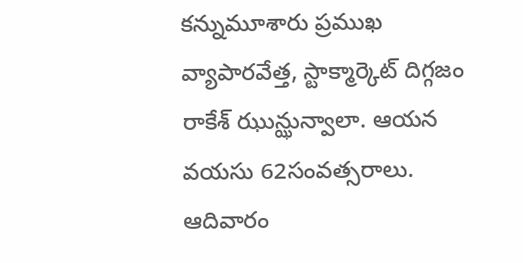కన్నుమూశారు ప్రముఖ వ్యాపారవేత్త, స్టాక్మార్కెట్ దిగ్గజం రాకేశ్ ఝున్ఝున్వాలా. ఆయన వయసు 62సంవత్సరాలు. ఆదివారం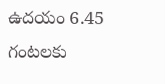ఉదయం 6.45 గంటలకు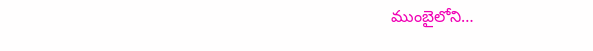ముంబైలోని…